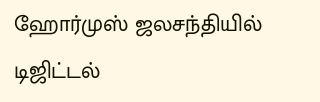ஹோர்முஸ் ஜலசந்தியில் டிஜிட்டல்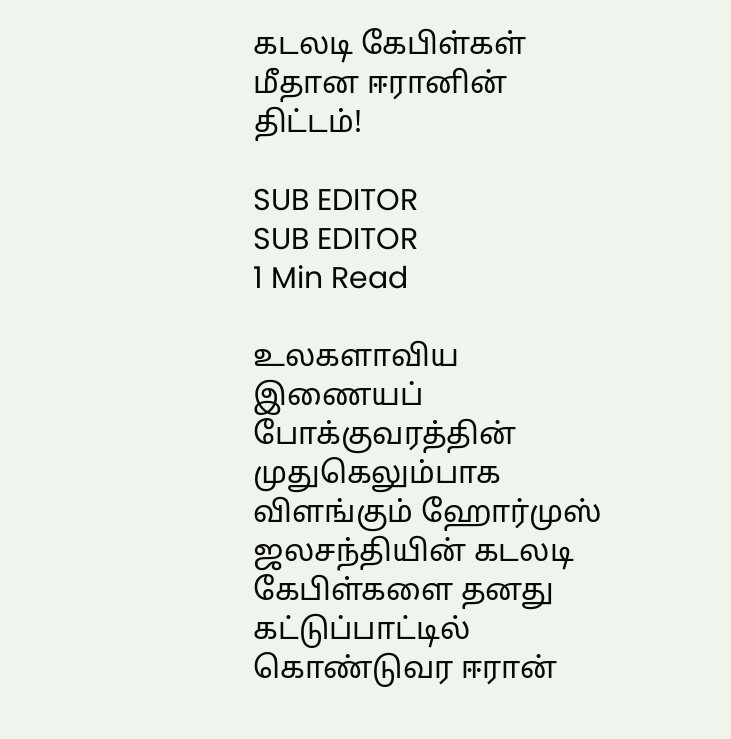கடலடி கேபிள்கள் மீதான ஈரானின் திட்டம்!

SUB EDITOR
SUB EDITOR
1 Min Read

உலகளாவிய இணையப் போக்குவரத்தின் முதுகெலும்பாக விளங்கும் ஹோர்முஸ் ஜலசந்தியின் கடலடி கேபிள்களை தனது கட்டுப்பாட்டில் கொண்டுவர ஈரான்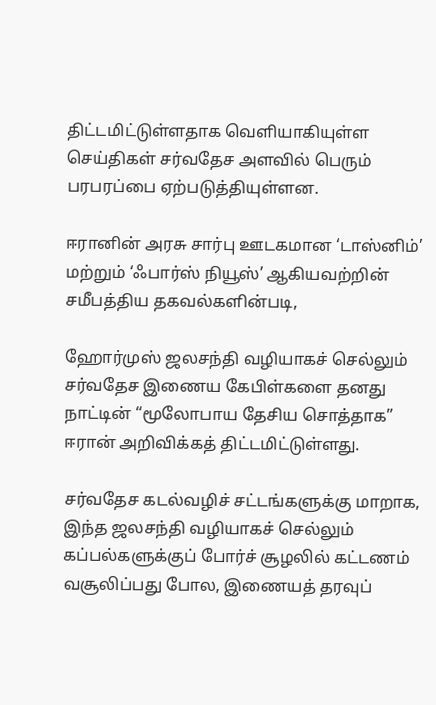திட்டமிட்டுள்ளதாக வெளியாகியுள்ள செய்திகள் சர்வதேச அளவில் பெரும் பரபரப்பை ஏற்படுத்தியுள்ளன.

ஈரானின் அரசு சார்பு ஊடகமான ‘டாஸ்னிம்’ மற்றும் ‘ஃபார்ஸ் நியூஸ்’ ஆகியவற்றின் சமீபத்திய தகவல்களின்படி,

ஹோர்முஸ் ஜலசந்தி வழியாகச் செல்லும் சர்வதேச இணைய கேபிள்களை தனது நாட்டின் “மூலோபாய தேசிய சொத்தாக” ஈரான் அறிவிக்கத் திட்டமிட்டுள்ளது.

சர்வதேச கடல்வழிச் சட்டங்களுக்கு மாறாக, இந்த ஜலசந்தி வழியாகச் செல்லும் கப்பல்களுக்குப் போர்ச் சூழலில் கட்டணம் வசூலிப்பது போல, இணையத் தரவுப்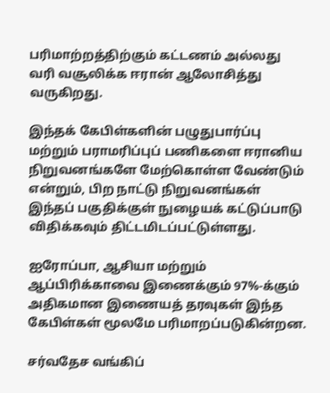பரிமாற்றத்திற்கும் கட்டணம் அல்லது வரி வசூலிக்க ஈரான் ஆலோசித்து வருகிறது.

இந்தக் கேபிள்களின் பழுதுபார்ப்பு மற்றும் பராமரிப்புப் பணிகளை ஈரானிய நிறுவனங்களே மேற்கொள்ள வேண்டும் என்றும், பிற நாட்டு நிறுவனங்கள் இந்தப் பகுதிக்குள் நுழையக் கட்டுப்பாடு விதிக்கவும் திட்டமிடப்பட்டுள்ளது.

ஐரோப்பா, ஆசியா மற்றும் ஆப்பிரிக்காவை இணைக்கும் 97%-க்கும் அதிகமான இணையத் தரவுகள் இந்த கேபிள்கள் மூலமே பரிமாறப்படுகின்றன.

சர்வதேச வங்கிப்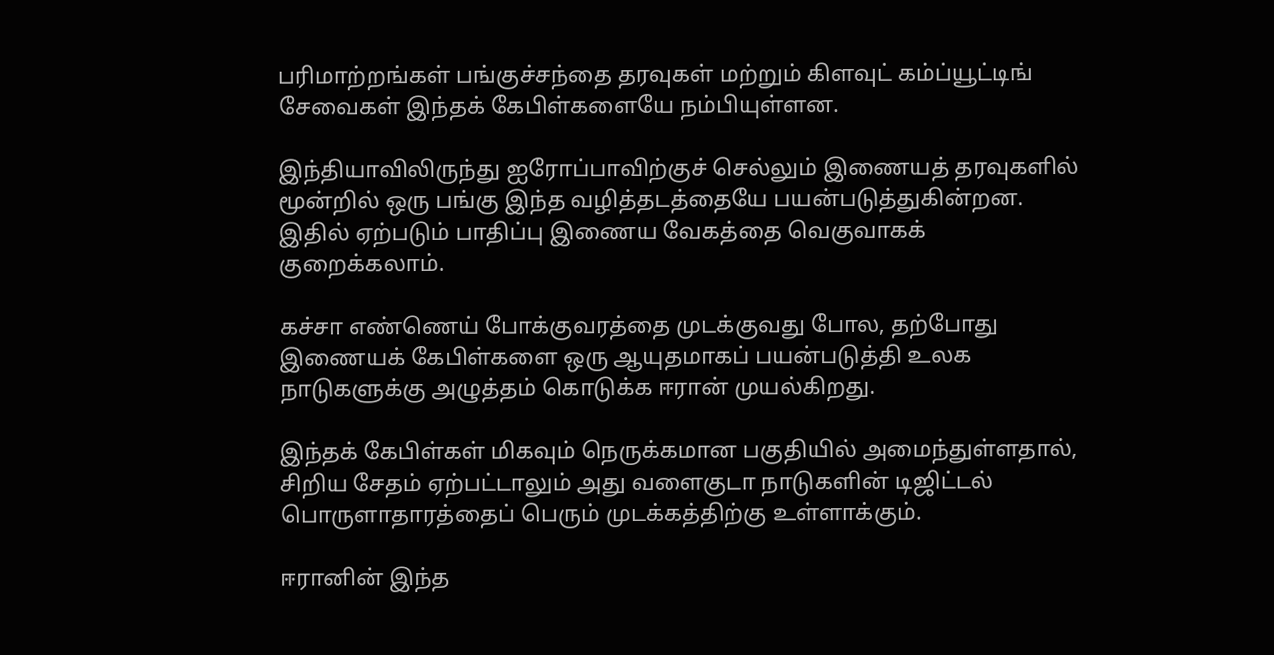பரிமாற்றங்கள் பங்குச்சந்தை தரவுகள் மற்றும் கிளவுட் கம்ப்யூட்டிங் சேவைகள் இந்தக் கேபிள்களையே நம்பியுள்ளன.

இந்தியாவிலிருந்து ஐரோப்பாவிற்குச் செல்லும் இணையத் தரவுகளில் மூன்றில் ஒரு பங்கு இந்த வழித்தடத்தையே பயன்படுத்துகின்றன. இதில் ஏற்படும் பாதிப்பு இணைய வேகத்தை வெகுவாகக் குறைக்கலாம்.

கச்சா எண்ணெய் போக்குவரத்தை முடக்குவது போல, தற்போது இணையக் கேபிள்களை ஒரு ஆயுதமாகப் பயன்படுத்தி உலக நாடுகளுக்கு அழுத்தம் கொடுக்க ஈரான் முயல்கிறது.

இந்தக் கேபிள்கள் மிகவும் நெருக்கமான பகுதியில் அமைந்துள்ளதால், சிறிய சேதம் ஏற்பட்டாலும் அது வளைகுடா நாடுகளின் டிஜிட்டல் பொருளாதாரத்தைப் பெரும் முடக்கத்திற்கு உள்ளாக்கும்.

ஈரானின் இந்த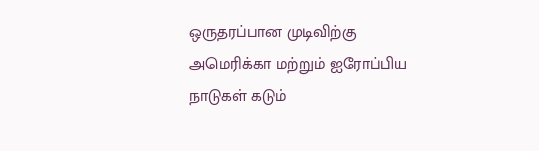ஒருதரப்பான முடிவிற்கு அமெரிக்கா மற்றும் ஐரோப்பிய நாடுகள் கடும்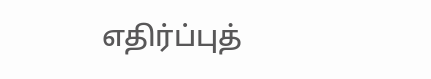எதிர்ப்புத்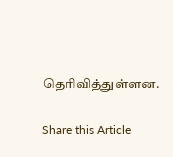தெரிவித்துள்ளன.

Share this Article